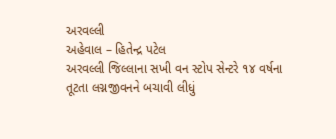અરવલ્લી
અહેવાલ – હિતેન્દ્ર પટેલ
અરવલ્લી જિલ્લાના સખી વન સ્ટોપ સેન્ટરે ૧૪ વર્ષના તૂટતા લગ્નજીવનને બચાવી લીધું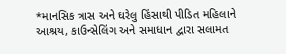*માનસિક ત્રાસ અને ઘરેલુ હિંસાથી પીડિત મહિલાને આશ્રય, કાઉન્સેલિંગ અને સમાધાન દ્વારા સલામત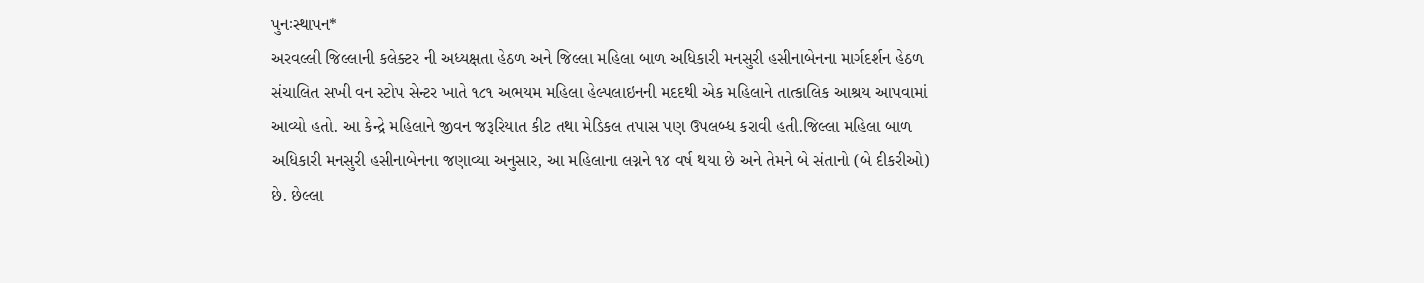પુનઃસ્થાપન*
અરવલ્લી જિલ્લાની કલેક્ટર ની અધ્યક્ષતા હેઠળ અને જિલ્લા મહિલા બાળ અધિકારી મનસુરી હસીનાબેનના માર્ગદર્શન હેઠળ સંચાલિત સખી વન સ્ટોપ સેન્ટર ખાતે ૧૮૧ અભયમ મહિલા હેલ્પલાઇનની મદદથી એક મહિલાને તાત્કાલિક આશ્રય આપવામાં આવ્યો હતો. આ કેન્દ્રે મહિલાને જીવન જરૂરિયાત કીટ તથા મેડિકલ તપાસ પણ ઉપલબ્ધ કરાવી હતી.જિલ્લા મહિલા બાળ અધિકારી મનસુરી હસીનાબેનના જણાવ્યા અનુસાર, આ મહિલાના લગ્નને ૧૪ વર્ષ થયા છે અને તેમને બે સંતાનો (બે દીકરીઓ) છે. છેલ્લા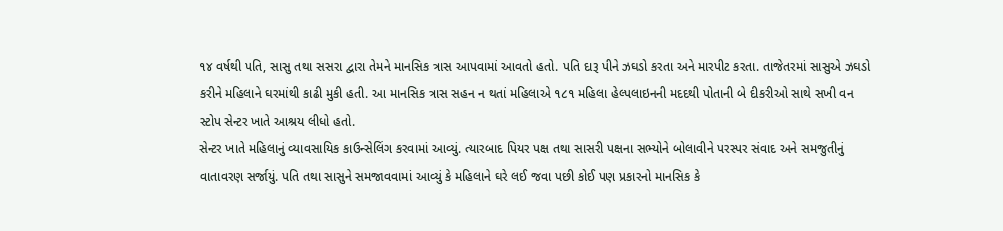૧૪ વર્ષથી પતિ, સાસુ તથા સસરા દ્વારા તેમને માનસિક ત્રાસ આપવામાં આવતો હતો. પતિ દારૂ પીને ઝઘડો કરતા અને મારપીટ કરતા. તાજેતરમાં સાસુએ ઝઘડો કરીને મહિલાને ઘરમાંથી કાઢી મુકી હતી. આ માનસિક ત્રાસ સહન ન થતાં મહિલાએ ૧૮૧ મહિલા હેલ્પલાઇનની મદદથી પોતાની બે દીકરીઓ સાથે સખી વન સ્ટોપ સેન્ટર ખાતે આશ્રય લીધો હતો.
સેન્ટર ખાતે મહિલાનું વ્યાવસાયિક કાઉન્સેલિંગ કરવામાં આવ્યું. ત્યારબાદ પિયર પક્ષ તથા સાસરી પક્ષના સભ્યોને બોલાવીને પરસ્પર સંવાદ અને સમજુતીનું વાતાવરણ સર્જાયું. પતિ તથા સાસુને સમજાવવામાં આવ્યું કે મહિલાને ઘરે લઈ જવા પછી કોઈ પણ પ્રકારનો માનસિક કે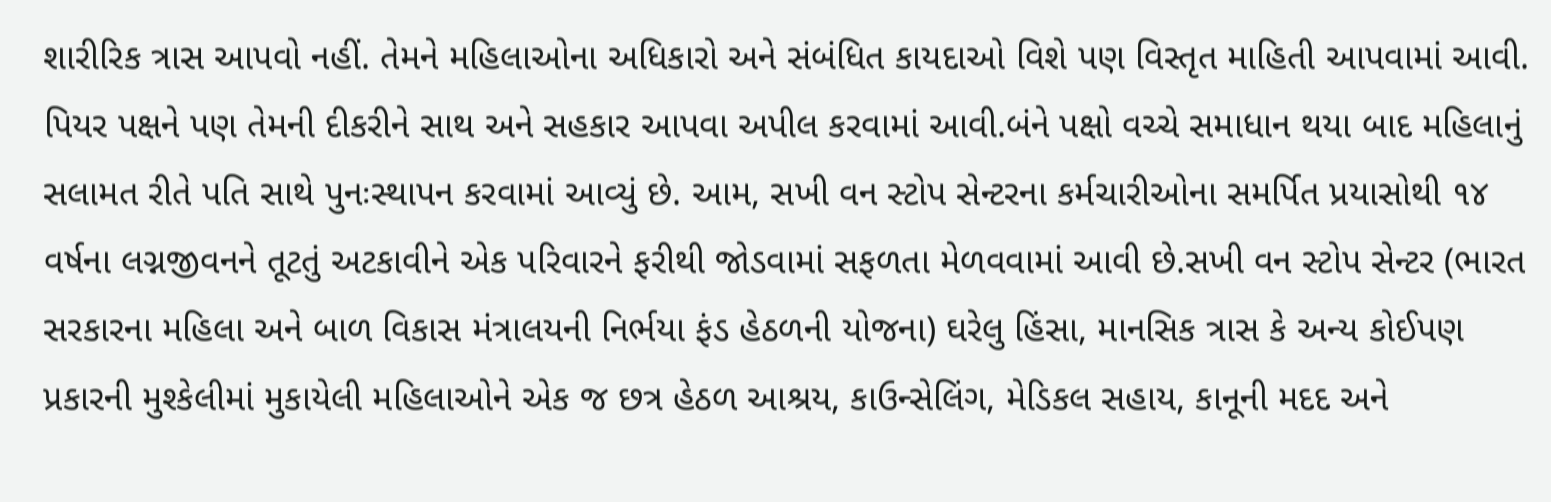શારીરિક ત્રાસ આપવો નહીં. તેમને મહિલાઓના અધિકારો અને સંબંધિત કાયદાઓ વિશે પણ વિસ્તૃત માહિતી આપવામાં આવી. પિયર પક્ષને પણ તેમની દીકરીને સાથ અને સહકાર આપવા અપીલ કરવામાં આવી.બંને પક્ષો વચ્ચે સમાધાન થયા બાદ મહિલાનું સલામત રીતે પતિ સાથે પુનઃસ્થાપન કરવામાં આવ્યું છે. આમ, સખી વન સ્ટોપ સેન્ટરના કર્મચારીઓના સમર્પિત પ્રયાસોથી ૧૪ વર્ષના લગ્નજીવનને તૂટતું અટકાવીને એક પરિવારને ફરીથી જોડવામાં સફળતા મેળવવામાં આવી છે.સખી વન સ્ટોપ સેન્ટર (ભારત સરકારના મહિલા અને બાળ વિકાસ મંત્રાલયની નિર્ભયા ફંડ હેઠળની યોજના) ઘરેલુ હિંસા, માનસિક ત્રાસ કે અન્ય કોઈપણ પ્રકારની મુશ્કેલીમાં મુકાયેલી મહિલાઓને એક જ છત્ર હેઠળ આશ્રય, કાઉન્સેલિંગ, મેડિકલ સહાય, કાનૂની મદદ અને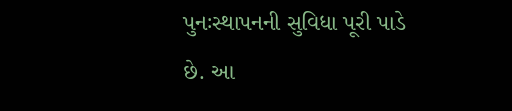પુનઃસ્થાપનની સુવિધા પૂરી પાડે છે. આ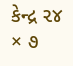કેન્દ્ર ૨૪ × ૭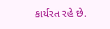કાર્યરત રહે છે.